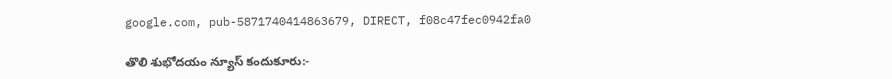google.com, pub-5871740414863679, DIRECT, f08c47fec0942fa0

తొలి శుభోదయం న్యూస్ కందుకూరు:-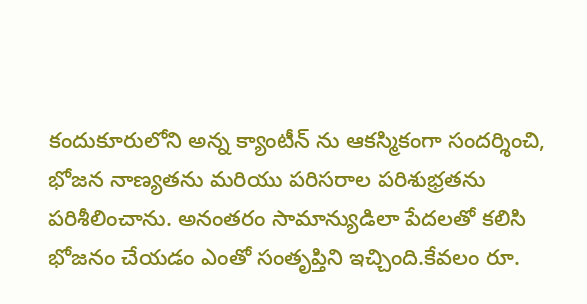కందుకూరులోని అన్న క్యాంటీన్ ను ఆకస్మికంగా సందర్శించి, భోజన నాణ్యతను మరియు పరిసరాల పరిశుభ్రతను పరిశీలించాను. అనంతరం సామాన్యుడిలా పేదలతో కలిసి భోజనం చేయడం ఎంతో సంతృప్తిని ఇచ్చింది.కేవలం రూ.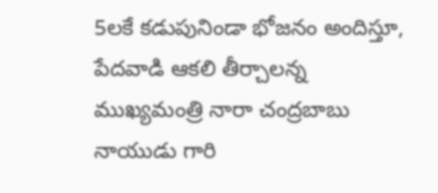5లకే కడుపునిండా భోజనం అందిస్తూ, పేదవాడి ఆకలి తీర్చాలన్న ముఖ్యమంత్రి నారా చంద్రబాబు నాయుడు గారి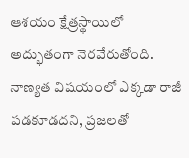ఆశయం క్షేత్రస్థాయిలో అద్భుతంగా నెరవేరుతోంది. నాణ్యత విషయంలో ఎక్కడా రాజీ పడకూడదని, ప్రజలతో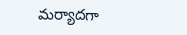మర్యాదగా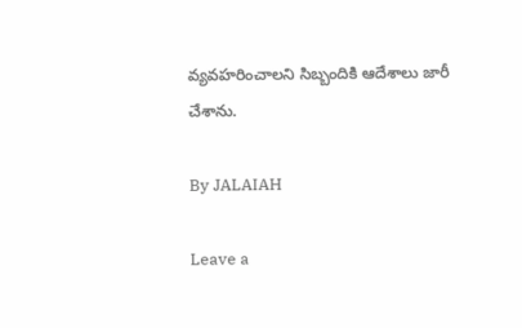వ్యవహరించాలని సిబ్బందికి ఆదేశాలు జారీ చేశాను.

By JALAIAH

Leave a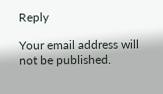Reply

Your email address will not be published.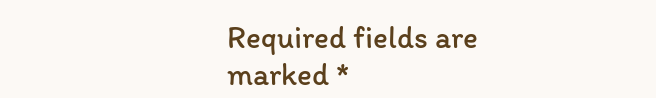Required fields are marked *